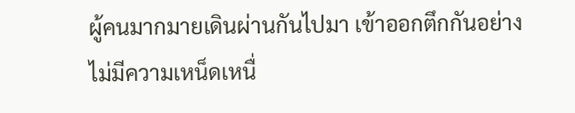ผู้คนมากมายเดินผ่านกันไปมา เข้าออกตึกกันอย่างไม่มีความเหน็ดเหนื่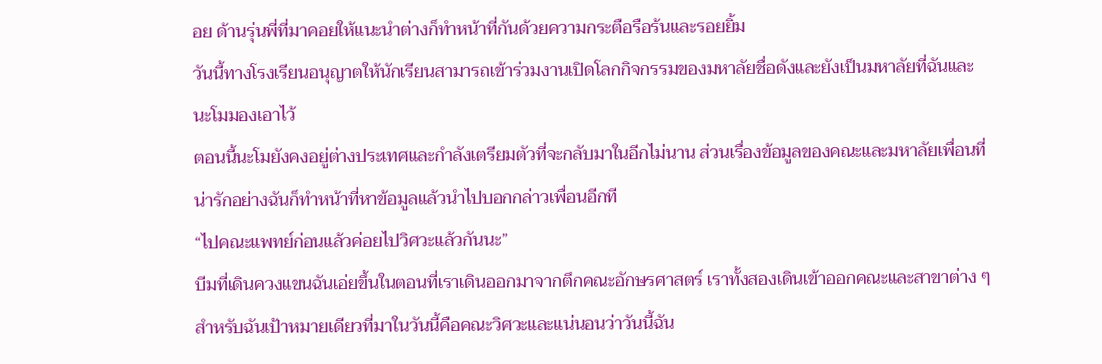อย ด้านรุ่นพี่ที่มาคอยให้แนะนำต่างก็ทำหน้าที่กันด้วยความกระตือรือร้นและรอยยิ้ม
วันนี้ทางโรงเรียนอนุญาตให้นักเรียนสามารถเข้าร่วมงานเปิดโลกกิจกรรมของมหาลัยชื่อดังและยังเป็นมหาลัยที่ฉันและนะโมมองเอาไว้
ตอนนี้นะโมยังคงอยู่ต่างประเทศและกำลังเตรียมตัวที่จะกลับมาในอีกไม่นาน ส่วนเรื่องข้อมูลของคณะและมหาลัยเพื่อนที่น่ารักอย่างฉันก็ทำหน้าที่หาข้อมูลแล้วนำไปบอกกล่าวเพื่อนอีกที
“ไปคณะแพทย์ก่อนแล้วค่อยไปวิศวะแล้วกันนะ”
บีมที่เดินควงแขนฉันเอ่ยขึ้นในตอนที่เราเดินออกมาจากตึกคณะอักษรศาสตร์ เราทั้งสองเดินเข้าออกคณะและสาขาต่าง ๆ สำหรับฉันเป้าหมายเดียวที่มาในวันนี้คือคณะวิศวะและแน่นอนว่าวันนี้ฉัน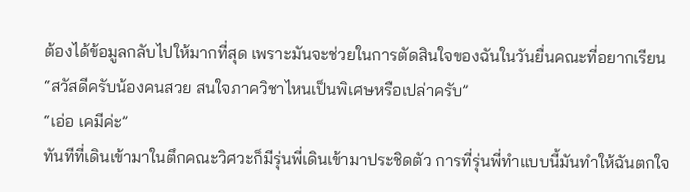ต้องได้ข้อมูลกลับไปให้มากที่สุด เพราะมันจะช่วยในการตัดสินใจของฉันในวันยื่นคณะที่อยากเรียน
“สวัสดีครับน้องคนสวย สนใจภาควิชาไหนเป็นพิเศษหรือเปล่าครับ”
“เอ่อ เคมีค่ะ”
ทันทีที่เดินเข้ามาในตึกคณะวิศวะก็มีรุ่นพี่เดินเข้ามาประชิดตัว การที่รุ่นพี่ทำแบบนี้มันทำให้ฉันตกใจ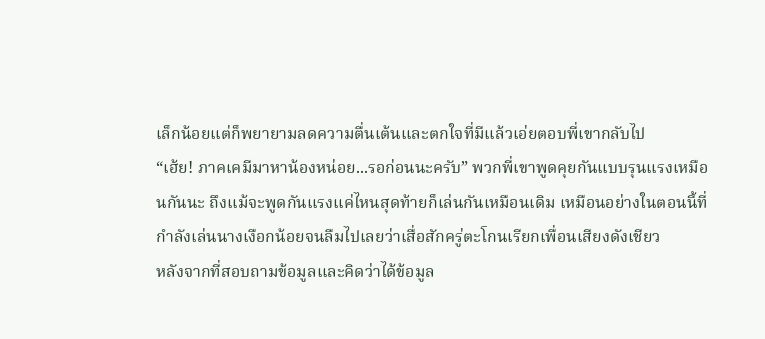เล็กน้อยแต่ก็พยายามลดความตื่นเต้นและตกใจที่มีแล้วเอ่ยตอบพี่เขากลับไป
“เฮ้ย! ภาคเคมีมาหาน้องหน่อย...รอก่อนนะครับ” พวกพี่เขาพูดคุยกันแบบรุนแรงเหมือนกันนะ ถึงแม้จะพูดกันแรงแค่ไหนสุดท้ายก็เล่นกันเหมือนเดิม เหมือนอย่างในตอนนี้ที่กำลังเล่นนางเงือกน้อยจนลืมไปเลยว่าเสื่อสักครู่ตะโกนเรียกเพื่อนเสียงดังเชียว
หลังจากที่สอบถามข้อมูลและคิดว่าได้ข้อมูล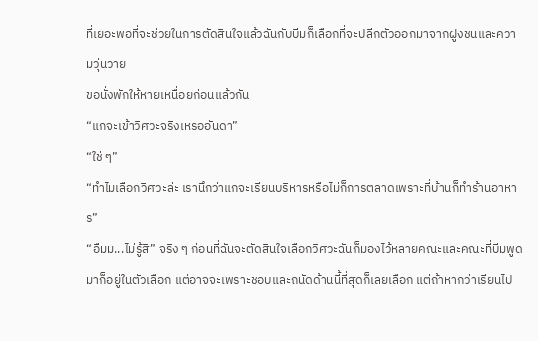ที่เยอะพอที่จะช่วยในการตัดสินใจแล้วฉันกับบีมก็เลือกที่จะปลีกตัวออกมาจากฝูงชนและความวุ่นวาย
ขอนั่งพักให้หายเหนื่อยก่อนแล้วกัน
“แกจะเข้าวิศวะจริงเหรออันดา”
“ใช่ ๆ”
“ทำไมเลือกวิศวะล่ะ เรานึกว่าแกจะเรียนบริหารหรือไม่ก็การตลาดเพราะที่บ้านก็ทำร้านอาหาร”
“อืมม...ไม่รู้สิ” จริง ๆ ก่อนที่ฉันจะตัดสินใจเลือกวิศวะฉันก็มองไว้หลายคณะและคณะที่บีมพูดมาก็อยู่ในตัวเลือก แต่อาจจะเพราะชอบและถนัดด้านนี้ที่สุดก็เลยเลือก แต่ถ้าหากว่าเรียนไป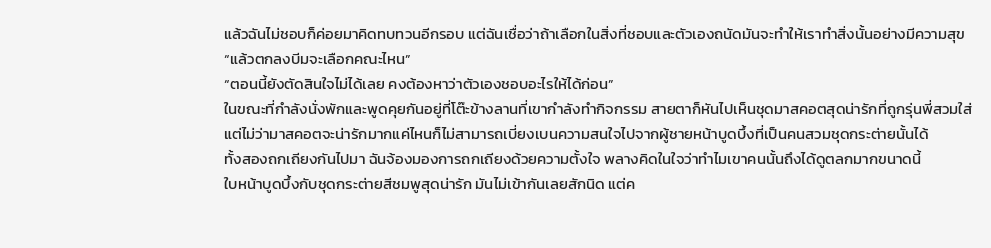แล้วฉันไม่ชอบก็ค่อยมาคิดทบทวนอีกรอบ แต่ฉันเชื่อว่าถ้าเลือกในสิ่งที่ชอบและตัวเองถนัดมันจะทำให้เราทำสิ่งนั้นอย่างมีความสุข
“แล้วตกลงบีมจะเลือกคณะไหน”
“ตอนนี้ยังตัดสินใจไม่ได้เลย คงต้องหาว่าตัวเองชอบอะไรให้ได้ก่อน”
ในขณะที่กำลังนั่งพักและพูดคุยกันอยู่ที่โต๊ะข้างลานที่เขากำลังทำกิจกรรม สายตาก็หันไปเห็นชุดมาสคอตสุดน่ารักที่ถูกรุ่นพี่สวมใส่
แต่ไม่ว่ามาสคอตจะน่ารักมากแค่ไหนก็ไม่สามารถเบี่ยงเบนความสนใจไปจากผู้ชายหน้าบูดบึ้งที่เป็นคนสวมชุดกระต่ายนั้นได้
ทั้งสองถกเถียงกันไปมา ฉันจ้องมองการถกเถียงด้วยความตั้งใจ พลางคิดในใจว่าทำไมเขาคนนั้นถึงได้ดูตลกมากขนาดนี้
ใบหน้าบูดบึ้งกับชุดกระต่ายสีชมพูสุดน่ารัก มันไม่เข้ากันเลยสักนิด แต่ค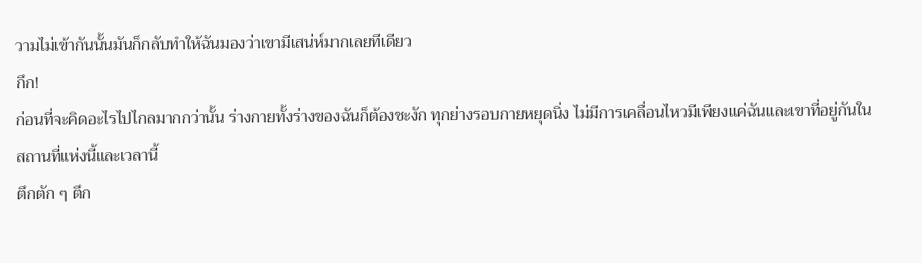วามไม่เข้ากันนั้นมันก็กลับทำให้ฉันมองว่าเขามีเสน่ห์มากเลยทีเดียว
กึก!
ก่อนที่จะคิดอะไรไปไกลมากกว่านั้น ร่างกายทั้งร่างของฉันก็ต้องชะงัก ทุกย่างรอบกายหยุดนิ่ง ไม่มีการเคลื่อนไหวมีเพียงแค่ฉันและเขาที่อยู่กันในสถานที่แห่งนี้และเวลานี้
ตึกตัก ๆ ตึก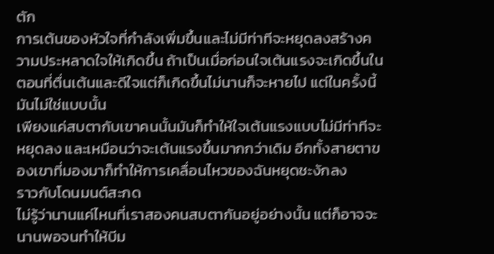ตัก
การเต้นของหัวใจที่กำลังเพิ่มขึ้นและไม่มีท่าทีจะหยุดลงสร้างความประหลาดใจให้เกิดขึ้น ถ้าเป็นเมื่อก่อนใจเต้นแรงจะเกิดขึ้นในตอนที่ตื่นเต้นและดีใจแต่ก็เกิดขึ้นไม่นานก็จะหายไป แต่ในครั้งนี้มันไม่ใช่แบบนั้น
เพียงแค่สบตากับเขาคนนั้นมันก็ทำให้ใจเต้นแรงแบบไม่มีท่าทีจะหยุดลง และเหมือนว่าจะเต้นแรงขึ้นมากกว่าเดิม อีกทั้งสายตาของเขาที่มองมาก็ทำให้การเคลื่อนไหวของฉันหยุดชะงักลง
ราวกับโดนมนต์สะกด
ไม่รู้ว่านานแค่ไหนที่เราสองคนสบตากันอยู่อย่างนั้น แต่ก็อาจจะนานพอจนทำให้บีม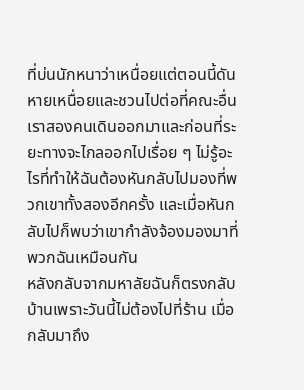ที่บ่นนักหนาว่าเหนื่อยแต่ตอนนี้ดันหายเหนื่อยและชวนไปต่อที่คณะอื่น
เราสองคนเดินออกมาและก่อนที่ระยะทางจะไกลออกไปเรื่อย ๆ ไม่รู้อะไรที่ทำให้ฉันต้องหันกลับไปมองที่พวกเขาทั้งสองอีกครั้ง และเมื่อหันกลับไปก็พบว่าเขากำลังจ้องมองมาที่พวกฉันเหมือนกัน
หลังกลับจากมหาลัยฉันก็ตรงกลับบ้านเพราะวันนี้ไม่ต้องไปที่ร้าน เมื่อกลับมาถึง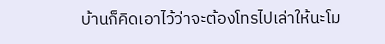บ้านก็คิดเอาไว้ว่าจะต้องโทรไปเล่าให้นะโม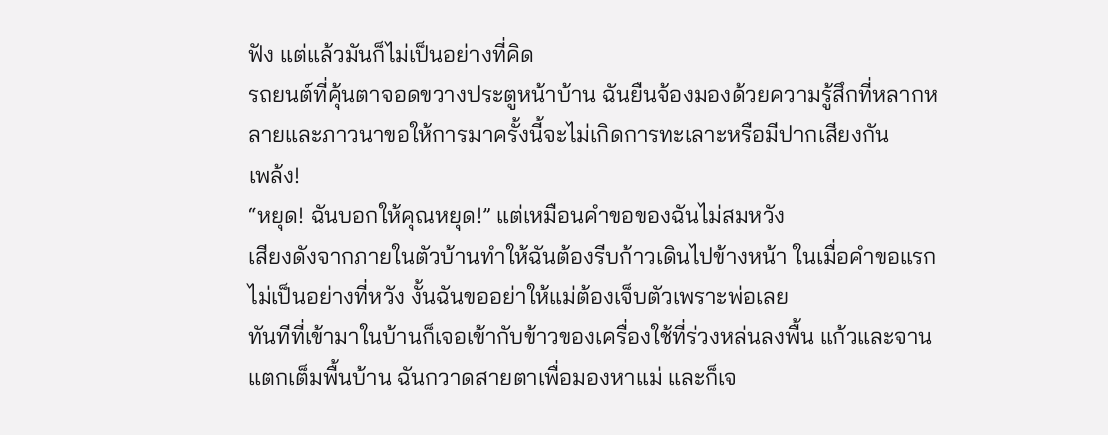ฟัง แต่แล้วมันก็ไม่เป็นอย่างที่คิด
รถยนต์ที่คุ้นตาจอดขวางประตูหน้าบ้าน ฉันยืนจ้องมองด้วยความรู้สึกที่หลากหลายและภาวนาขอให้การมาครั้งนี้จะไม่เกิดการทะเลาะหรือมีปากเสียงกัน
เพล้ง!
“หยุด! ฉันบอกให้คุณหยุด!” แต่เหมือนคำขอของฉันไม่สมหวัง
เสียงดังจากภายในตัวบ้านทำให้ฉันต้องรีบก้าวเดินไปข้างหน้า ในเมื่อคำขอแรกไม่เป็นอย่างที่หวัง งั้นฉันขออย่าให้แม่ต้องเจ็บตัวเพราะพ่อเลย
ทันทีที่เข้ามาในบ้านก็เจอเข้ากับข้าวของเครื่องใช้ที่ร่วงหล่นลงพื้น แก้วและจานแตกเต็มพื้นบ้าน ฉันกวาดสายตาเพื่อมองหาแม่ และก็เจ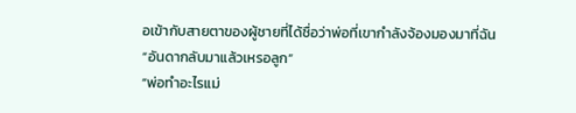อเข้ากับสายตาของผู้ชายที่ได้ชื่อว่าพ่อที่เขากำลังจ้องมองมาที่ฉัน
“อันดากลับมาแล้วเหรอลูก”
“พ่อทำอะไรแม่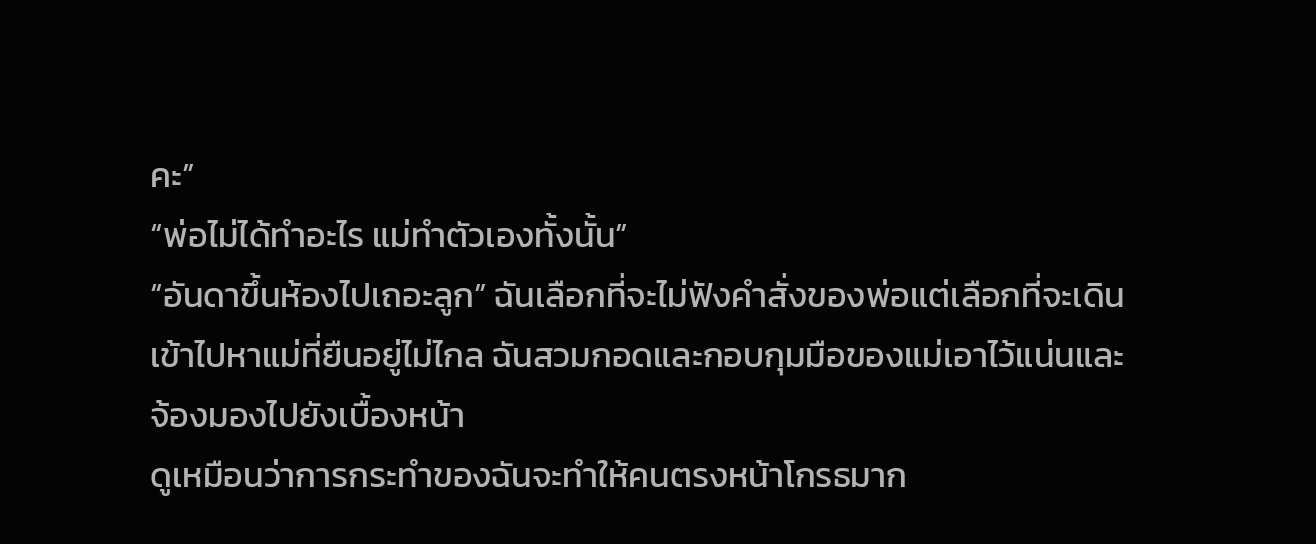คะ”
“พ่อไม่ได้ทำอะไร แม่ทำตัวเองทั้งนั้น”
“อันดาขึ้นห้องไปเถอะลูก” ฉันเลือกที่จะไม่ฟังคำสั่งของพ่อแต่เลือกที่จะเดินเข้าไปหาแม่ที่ยืนอยู่ไม่ไกล ฉันสวมกอดและกอบกุมมือของแม่เอาไว้แน่นและจ้องมองไปยังเบื้องหน้า
ดูเหมือนว่าการกระทำของฉันจะทำให้คนตรงหน้าโกรธมาก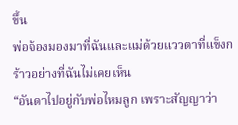ขึ้น
พ่อจ้องมองมาที่ฉันและแม่ด้วยแววตาที่แข็งกร้าวอย่างที่ฉันไม่เคยเห็น
“อันดาไปอยู่กับพ่อไหมลูก เพราะสัญญาว่า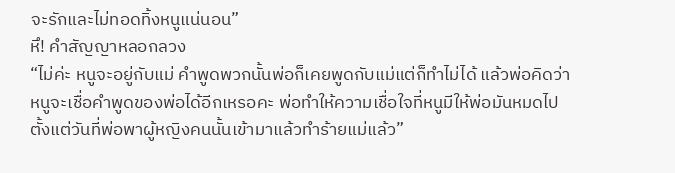จะรักและไม่ทอดทิ้งหนูแน่นอน”
หึ! คำสัญญาหลอกลวง
“ไม่ค่ะ หนูจะอยู่กับแม่ คำพูดพวกนั้นพ่อก็เคยพูดกับแม่แต่ก็ทำไม่ได้ แล้วพ่อคิดว่าหนูจะเชื่อคำพูดของพ่อได้อีกเหรอคะ พ่อทำให้ความเชื่อใจที่หนูมีให้พ่อมันหมดไปตั้งแต่วันที่พ่อพาผู้หญิงคนนั้นเข้ามาแล้วทำร้ายแม่แล้ว”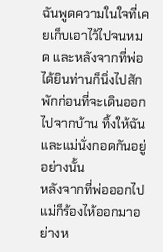ฉันพูดความในใจที่เคยเก็บเอาไว้ไปจนหมด และหลังจากที่พ่อได้ยินท่านก็นิ่งไปสักพักก่อนที่จะเดินออกไปจากบ้าน ทิ้งให้ฉันและแม่นั่งกอดกันอยู่อย่างนั้น
หลังจากที่พ่อออกไปแม่ก็ร้องไห้ออกมาอย่างห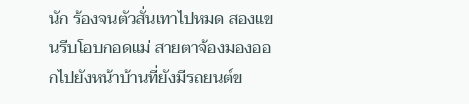นัก ร้องจนตัวสั่นเทาไปหมด สองแขนรีบโอบกอดแม่ สายตาจ้องมองออกไปยังหน้าบ้านที่ยังมีรถยนต์ข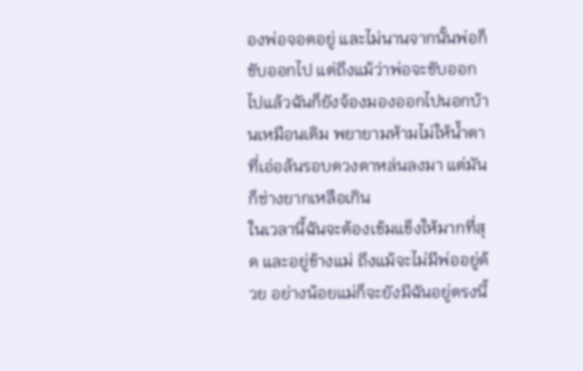องพ่อจอดอยู่ และไม่นานจากนั้นพ่อก็ขับออกไป แต่ถึงแม้ว่าพ่อจะขับออกไปแล้วฉันก็ยังจ้องมองออกไปนอกบ้านเหมือนเดิม พยายามห้ามไม่ให้น้ำตาที่เอ่อล้นรอบดวงตาหล่นลงมา แต่มันก็ช่างยากเหลือเกิน
ในเวลานี้ฉันจะต้องเข้มแข็งให้มากที่สุด และอยู่ข้างแม่ ถึงแม้จะไม่มีพ่ออยู่ด้วย อย่างน้อยแม่ก็จะยังมีฉันอยู่ตรงนี้